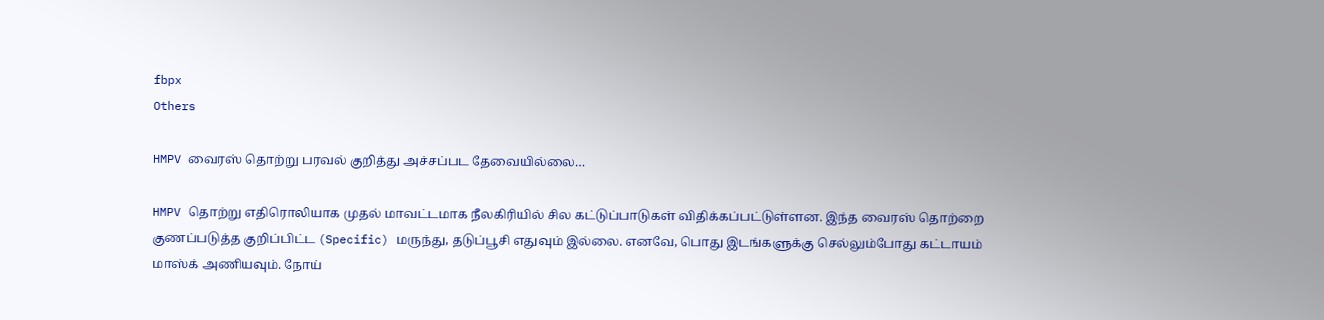fbpx
Others

HMPV வைரஸ் தொற்று பரவல் குறித்து அச்சப்பட தேவையில்லை…

HMPV தொற்று எதிரொலியாக முதல் மாவட்டமாக நீலகிரியில் சில கட்டுப்பாடுகள் விதிக்கப்பட்டுள்ளன. இந்த வைரஸ் தொற்றை குணப்படுத்த குறிப்பிட்ட (Specific) மருந்து, தடுப்பூசி எதுவும் இல்லை. எனவே, பொது இடங்களுக்கு செல்லும்போது கட்டாயம் மாஸ்க் அணியவும். நோய்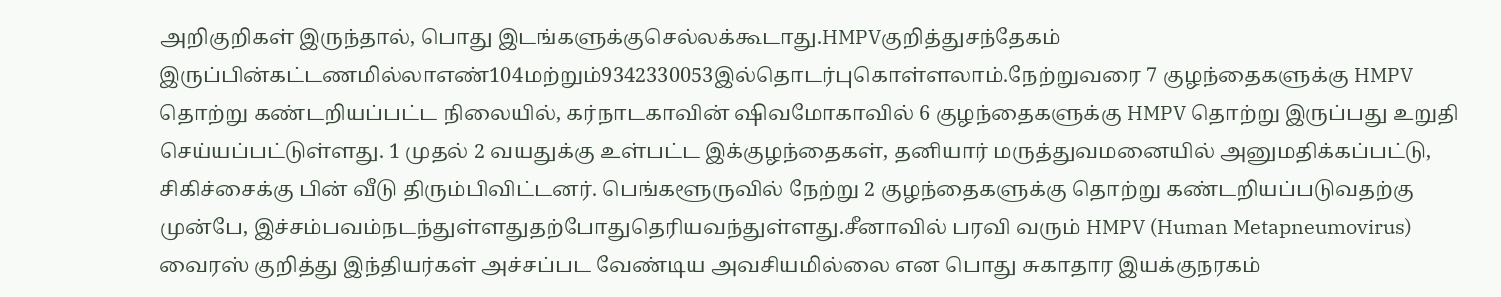அறிகுறிகள் இருந்தால், பொது இடங்களுக்குசெல்லக்கூடாது.HMPVகுறித்துசந்தேகம்  இருப்பின்கட்டணமில்லாஎண்104மற்றும்9342330053இல்தொடர்புகொள்ளலாம்.நேற்றுவரை 7 குழந்தைகளுக்கு HMPV தொற்று கண்டறியப்பட்ட நிலையில், கர்நாடகாவின் ஷிவமோகாவில் 6 குழந்தைகளுக்கு HMPV தொற்று இருப்பது உறுதி செய்யப்பட்டுள்ளது. 1 முதல் 2 வயதுக்கு உள்பட்ட இக்குழந்தைகள், தனியார் மருத்துவமனையில் அனுமதிக்கப்பட்டு, சிகிச்சைக்கு பின் வீடு திரும்பிவிட்டனர். பெங்களூருவில் நேற்று 2 குழந்தைகளுக்கு தொற்று கண்டறியப்படுவதற்கு முன்பே, இச்சம்பவம்நடந்துள்ளதுதற்போதுதெரியவந்துள்ளது.சீனாவில் பரவி வரும் HMPV (Human Metapneumovirus) வைரஸ் குறித்து இந்தியர்கள் அச்சப்பட வேண்டிய அவசியமில்லை என பொது சுகாதார இயக்குநரகம்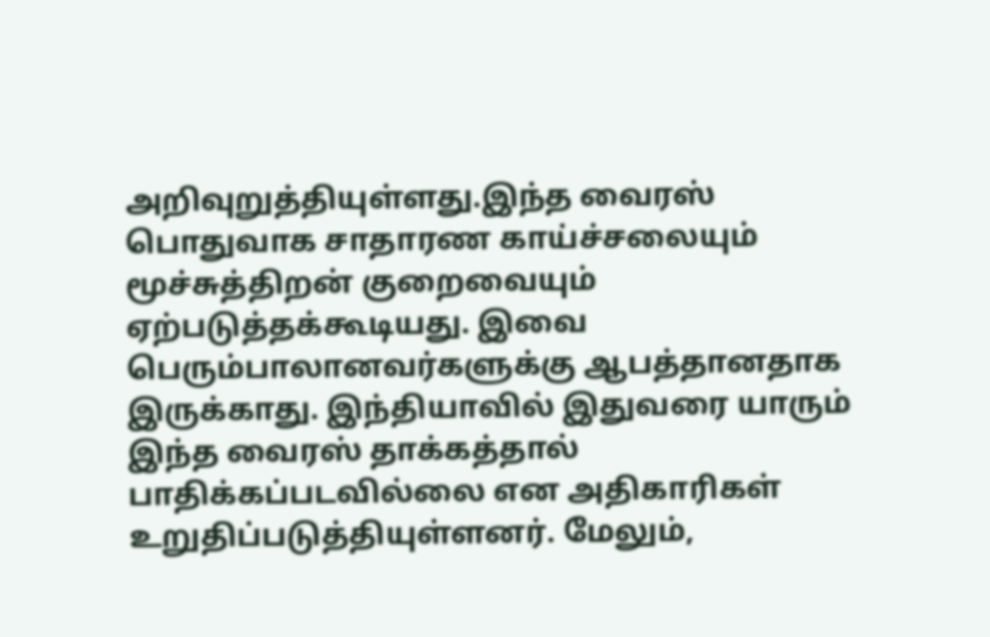அறிவுறுத்தியுள்ளது.இந்த வைரஸ் பொதுவாக சாதாரண காய்ச்சலையும் மூச்சுத்திறன் குறைவையும் ஏற்படுத்தக்கூடியது. இவை பெரும்பாலானவர்களுக்கு ஆபத்தானதாக இருக்காது. இந்தியாவில் இதுவரை யாரும் இந்த வைரஸ் தாக்கத்தால் பாதிக்கப்படவில்லை என அதிகாரிகள் உறுதிப்படுத்தியுள்ளனர். மேலும்,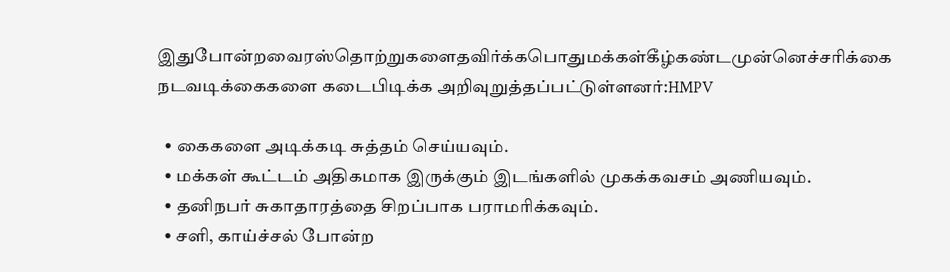இதுபோன்றவைரஸ்தொற்றுகளைதவிர்க்கபொதுமக்கள்கீழ்கண்டமுன்னெச்சரிக்கை  நடவடிக்கைகளை கடைபிடிக்க அறிவுறுத்தப்பட்டுள்ளனர்:HMPV

  • கைகளை அடிக்கடி சுத்தம் செய்யவும்.
  • மக்கள் கூட்டம் அதிகமாக இருக்கும் இடங்களில் முகக்கவசம் அணியவும்.
  • தனிநபர் சுகாதாரத்தை சிறப்பாக பராமரிக்கவும்.
  • சளி, காய்ச்சல் போன்ற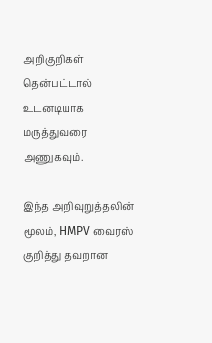அறிகுறிகள் தென்பட்டால் உடனடியாக மருத்துவரை அணுகவும்.

இந்த அறிவுறுத்தலின் மூலம், HMPV வைரஸ் குறித்து தவறான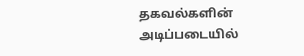தகவல்களின் அடிப்படையில்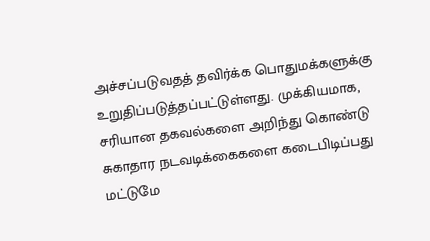அச்சப்படுவதத் தவிர்க்க பொதுமக்களுக்கு உறுதிப்படுத்தப்பட்டுள்ளது. முக்கியமாக, சரியான தகவல்களை அறிந்து கொண்டு சுகாதார நடவடிக்கைகளை கடைபிடிப்பது மட்டுமே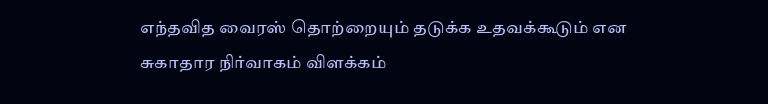எந்தவித வைரஸ் தொற்றையும் தடுக்க உதவக்கூடும் என சுகாதார நிர்வாகம் விளக்கம்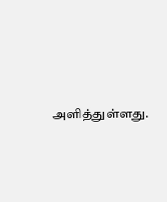அளித்துள்ளது.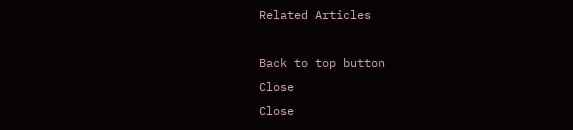Related Articles

Back to top button
Close
Close